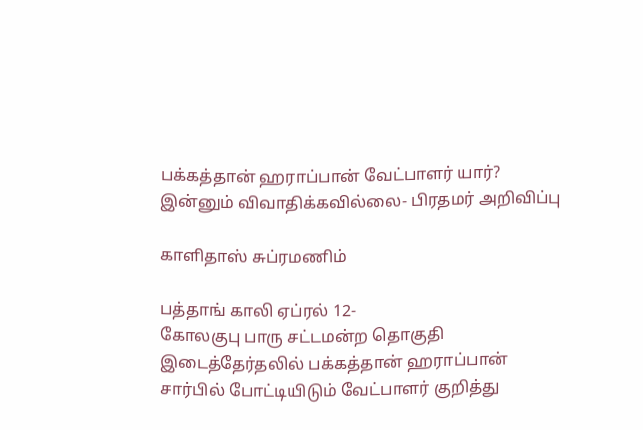பக்கத்தான் ஹராப்பான் வேட்பாளர் யார்? இன்னும் விவாதிக்கவில்லை- பிரதமர் அறிவிப்பு

காளிதாஸ் சுப்ரமணிம்

பத்தாங் காலி ஏப்ரல் 12-
கோலகுபு பாரு சட்டமன்ற தொகுதி இடைத்தேர்தலில் பக்கத்தான் ஹராப்பான் சார்பில் போட்டியிடும் வேட்பாளர் குறித்து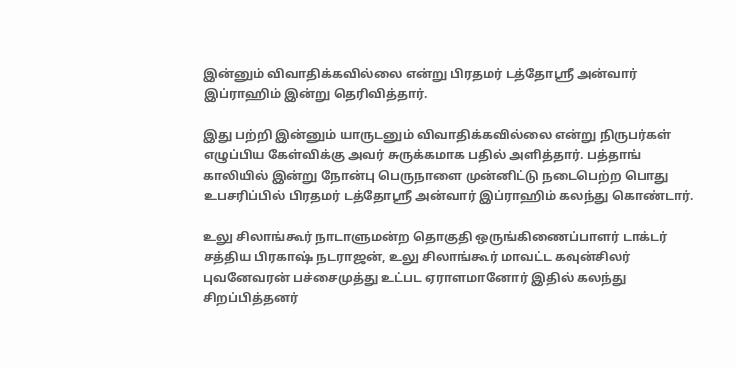இன்னும் விவாதிக்கவில்லை என்று பிரதமர் டத்தோஸ்ரீ அன்வார் இப்ராஹிம் இன்று தெரிவித்தார்.

இது பற்றி இன்னும் யாருடனும் விவாதிக்கவில்லை என்று நிருபர்கள் எழுப்பிய கேள்விக்கு அவர் சுருக்கமாக பதில் அளித்தார். பத்தாங் காலியில் இன்று நோன்பு பெருநாளை முன்னிட்டு நடைபெற்ற பொது உபசரிப்பில் பிரதமர் டத்தோஸ்ரீ அன்வார் இப்ராஹிம் கலந்து கொண்டார்.

உலு சிலாங்கூர் நாடாளுமன்ற தொகுதி ஒருங்கிணைப்பாளர் டாக்டர் சத்திய பிரகாஷ் நடராஜன், உலு சிலாங்கூர் மாவட்ட கவுன்சிலர் புவனேவரன் பச்சைமுத்து உட்பட ஏராளமானோர் இதில் கலந்து சிறப்பித்தனர்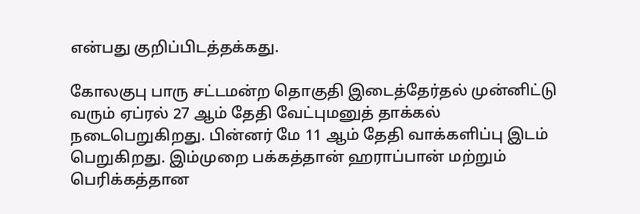என்பது குறிப்பிடத்தக்கது.

கோலகுபு பாரு சட்டமன்ற தொகுதி இடைத்தேர்தல் முன்னிட்டு வரும் ஏப்ரல் 27 ஆம் தேதி வேட்புமனுத் தாக்கல் நடைபெறுகிறது. பின்னர் மே 11 ஆம் தேதி வாக்களிப்பு இடம் பெறுகிறது. இம்முறை பக்கத்தான் ஹராப்பான் மற்றும் பெரிக்கத்தான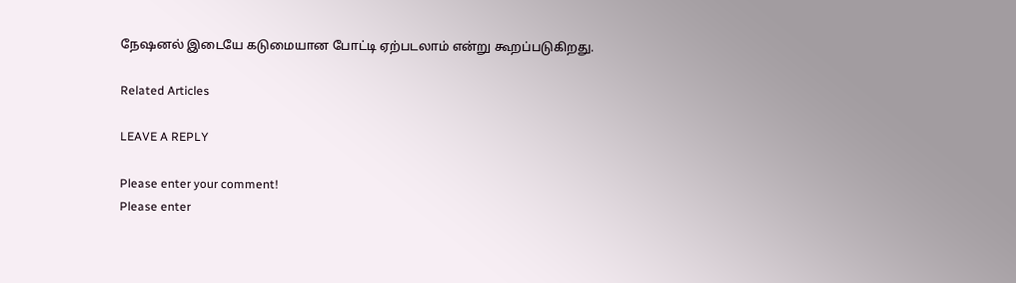நேஷனல் இடையே கடுமையான போட்டி ஏற்படலாம் என்று கூறப்படுகிறது.

Related Articles

LEAVE A REPLY

Please enter your comment!
Please enter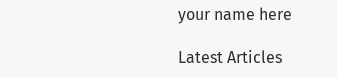your name here

Latest Articles